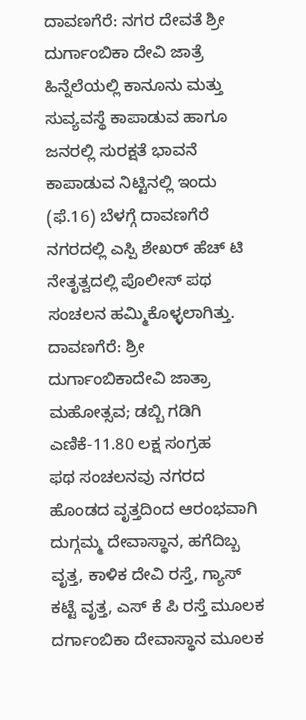ದಾವಣಗೆರೆ: ನಗರ ದೇವತೆ ಶ್ರೀ ದುರ್ಗಾಂಬಿಕಾ ದೇವಿ ಜಾತ್ರೆ ಹಿನ್ನೆಲೆಯಲ್ಲಿ ಕಾನೂನು ಮತ್ತು ಸುವ್ಯವಸ್ಥೆ ಕಾಪಾಡುವ ಹಾಗೂ ಜನರಲ್ಲಿ ಸುರಕ್ಷತೆ ಭಾವನೆ ಕಾಪಾಡುವ ನಿಟ್ಟಿನಲ್ಲಿ ಇಂದು (ಫೆ.16) ಬೆಳಗ್ಗೆ ದಾವಣಗೆರೆ ನಗರದಲ್ಲಿ ಎಸ್ಪಿ ಶೇಖರ್ ಹೆಚ್ ಟಿ ನೇತೃತ್ವದಲ್ಲಿ ಪೊಲೀಸ್ ಪಥ ಸಂಚಲನ ಹಮ್ಮಿಕೊಳ್ಳಲಾಗಿತ್ತು.
ದಾವಣಗೆರೆ: ಶ್ರೀ ದುರ್ಗಾಂಬಿಕಾದೇವಿ ಜಾತ್ರಾ ಮಹೋತ್ಸವ; ಡಬ್ಬಿ ಗಡಿಗಿ ಎಣಿಕೆ-11.80 ಲಕ್ಷ ಸಂಗ್ರಹ
ಫಥ ಸಂಚಲನವು ನಗರದ ಹೊಂಡದ ವೃತ್ತದಿಂದ ಆರಂಭವಾಗಿ ದುಗ್ಗಮ್ಮ ದೇವಾಸ್ಥಾನ, ಹಗೆದಿಬ್ಬ ವೃತ್ತ, ಕಾಳಿಕ ದೇವಿ ರಸ್ತೆ, ಗ್ಯಾಸ್ ಕಟ್ಟೆ ವೃತ್ತ, ಎಸ್ ಕೆ ಪಿ ರಸ್ತೆ ಮೂಲಕ ದರ್ಗಾಂಬಿಕಾ ದೇವಾಸ್ಥಾನ ಮೂಲಕ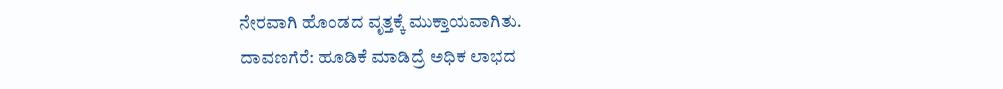ನೇರವಾಗಿ ಹೊಂಡದ ವೃತ್ತಕ್ಕೆ ಮುಕ್ತಾಯವಾಗಿತು.
ದಾವಣಗೆರೆ: ಹೂಡಿಕೆ ಮಾಡಿದ್ರೆ ಅಧಿಕ ಲಾಭದ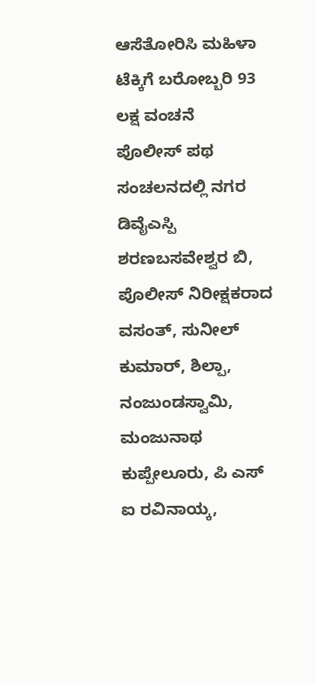ಆಸೆತೋರಿಸಿ ಮಹಿಳಾ ಟೆಕ್ಕಿಗೆ ಬರೋಬ್ಬರಿ 93 ಲಕ್ಷ ವಂಚನೆ
ಪೊಲೀಸ್ ಪಥ ಸಂಚಲನದಲ್ಲಿ ನಗರ ಡಿವೈಎಸ್ಪಿ ಶರಣಬಸವೇಶ್ವರ ಬಿ, ಪೊಲೀಸ್ ನಿರೀಕ್ಷಕರಾದ ವಸಂತ್, ಸುನೀಲ್ ಕುಮಾರ್, ಶಿಲ್ಪಾ, ನಂಜುಂಡಸ್ವಾಮಿ, ಮಂಜುನಾಥ ಕುಪ್ಪೇಲೂರು, ಪಿ ಎಸ್ ಐ ರವಿನಾಯ್ಕ,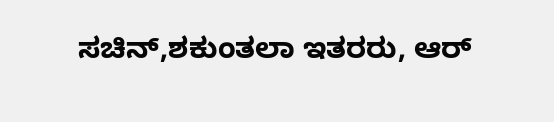ಸಚಿನ್,ಶಕುಂತಲಾ ಇತರರು, ಆರ್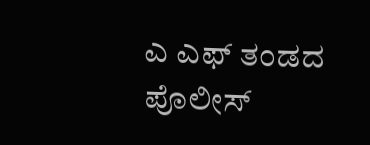ಎ ಎಫ್ ತಂಡದ ಪೊಲೀಸ್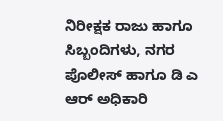ನಿರೀಕ್ಷಕ ರಾಜು ಹಾಗೂ ಸಿಬ್ಬಂದಿಗಳು, ನಗರ ಪೊಲೀಸ್ ಹಾಗೂ ಡಿ ಎ ಆರ್ ಅಧಿಕಾರಿ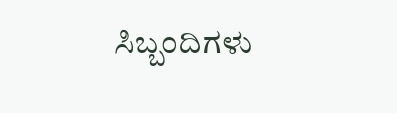ಸಿಬ್ಬಂದಿಗಳು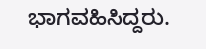ಭಾಗವಹಿಸಿದ್ದರು.